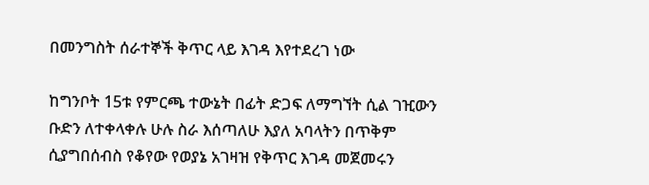በመንግስት ሰራተኞች ቅጥር ላይ እገዳ እየተደረገ ነው

ከግንቦት 15ቱ የምርጫ ተውኔት በፊት ድጋፍ ለማግኘት ሲል ገዢውን ቡድን ለተቀላቀሉ ሁሉ ስራ እሰጣለሁ እያለ አባላትን በጥቅም ሲያግበሰብስ የቆየው የወያኔ አገዛዝ የቅጥር እገዳ መጀመሩን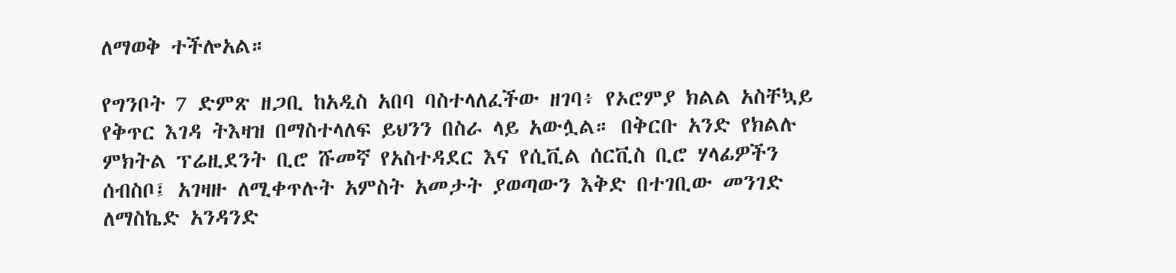ለማወቅ ተችሎአል።

የግንቦት 7 ድምጽ ዘጋቢ ከአዲስ አበባ ባስተላለፈችው ዘገባ፥ የኦሮምያ ክልል አስቸኳይ የቅጥር እገዳ ትእዛዝ በማስተላለፍ ይህንን በስራ ላይ አውሏል። በቅርቡ አንድ የክልሉ ምክትል ፕሬዚደንት ቢሮ ሹመኛ የአስተዳደር እና የሲቪል ሰርቪስ ቢሮ ሃላፊዎችን ሰብስቦ፤ አገዛዙ ለሚቀጥሉት አምስት አመታት ያወጣውን እቅድ በተገቢው መንገድ ለማስኬድ አንዳንድ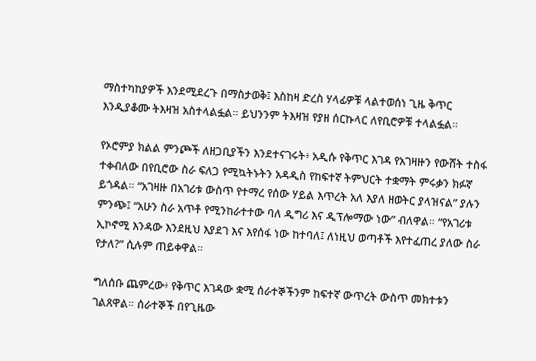ማስተካከያዎች እንደሚደረጉ በማስታወቅ፤ እስከዛ ድረስ ሃላፊዎቹ ላልተወሰነ ጊዜ ቅጥር እንዲያቆሙ ትእዛዝ አስተላልፏል። ይህንንም ትእዛዝ የያዘ ሰርኩላር ለየቢሮዎቹ ተላልፏል።

የኦሮምያ ክልል ምንጮች ለዘጋቢያችን እንደተናገሩት፥ አዲሱ የቅጥር እገዳ የአገዛዙን የውሸት ተስፋ ተቀብለው በየቢሮው ስራ ፍለጋ የሚኳትኑትን አዳዲስ የከፍተኛ ትምህርት ተቋማት ምሩቃን ክፉኛ ይጎዳል። “አገዛዙ በአገሪቱ ውስጥ የተማረ የሰው ሃይል እጥረት አለ እያለ ዘወትር ያላዝናል” ያሉን ምንጭ፤ “አሁን ስራ አጥቶ የሚንከራተተው ባለ ዲግሪ እና ዲፕሎማው ነው” ብለዋል። “የአገሪቱ ኢኮኖሚ እንዳው እንደዚህ እያደገ እና እየሰፋ ነው ከተባለ፤ ለነዚህ ወጣቶች እየተፈጠረ ያለው ስራ የታለ?” ሲሉም ጠይቀዋል።

ግለሰቡ ጨምረው፥ የቅጥር እገዳው ቋሚ ሰራተኞችንም ከፍተኛ ውጥረት ውስጥ መክተቱን ገልጸዋል። ሰራተኞች በየጊዜው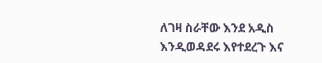ለገዛ ስራቸው እንደ አዲስ እንዲወዳደሩ እየተደረጉ እና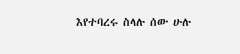እየተባረሩ ስላሉ ሰው ሁሉ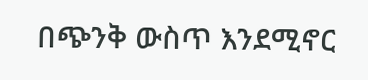በጭንቅ ውስጥ እንደሚኖር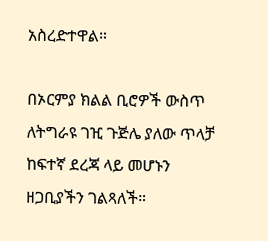አስረድተዋል።

በኦርምያ ክልል ቢሮዎች ውስጥ ለትግራዩ ገዢ ጉጅሌ ያለው ጥላቻ ከፍተኛ ደረጃ ላይ መሆኑን ዘጋቢያችን ገልጻለች።